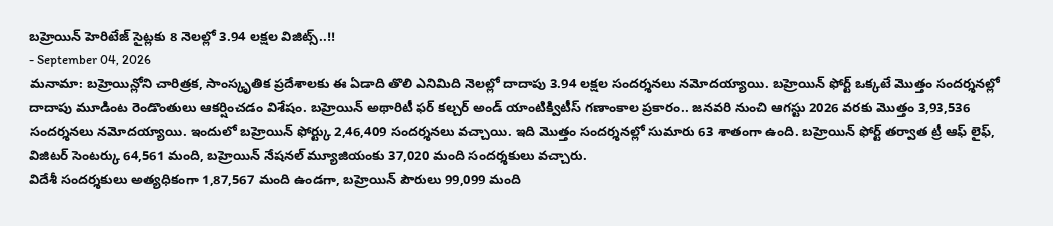బహ్రెయిన్ హెరిటేజ్ సైట్లకు 8 నెలల్లో 3.94 లక్షల విజిట్స్..!!
- September 04, 2026
మనామా: బహ్రెయిన్లోని చారిత్రక, సాంస్కృతిక ప్రదేశాలకు ఈ ఏడాది తొలి ఎనిమిది నెలల్లో దాదాపు 3.94 లక్షల సందర్శనలు నమోదయ్యాయి. బహ్రెయిన్ ఫోర్ట్ ఒక్కటే మొత్తం సందర్శనల్లో దాదాపు మూడింట రెండొంతులు ఆకర్షించడం విశేషం. బహ్రెయిన్ అథారిటీ ఫర్ కల్చర్ అండ్ యాంటిక్విటీస్ గణాంకాల ప్రకారం.. జనవరి నుంచి ఆగస్టు 2026 వరకు మొత్తం 3,93,536 సందర్శనలు నమోదయ్యాయి. ఇందులో బహ్రెయిన్ ఫోర్ట్కు 2,46,409 సందర్శనలు వచ్చాయి. ఇది మొత్తం సందర్శనల్లో సుమారు 63 శాతంగా ఉంది. బహ్రెయిన్ ఫోర్ట్ తర్వాత ట్రీ ఆఫ్ లైఫ్, విజిటర్ సెంటర్కు 64,561 మంది, బహ్రెయిన్ నేషనల్ మ్యూజియంకు 37,020 మంది సందర్శకులు వచ్చారు.
విదేశీ సందర్శకులు అత్యధికంగా 1,87,567 మంది ఉండగా, బహ్రెయిన్ పౌరులు 99,099 మంది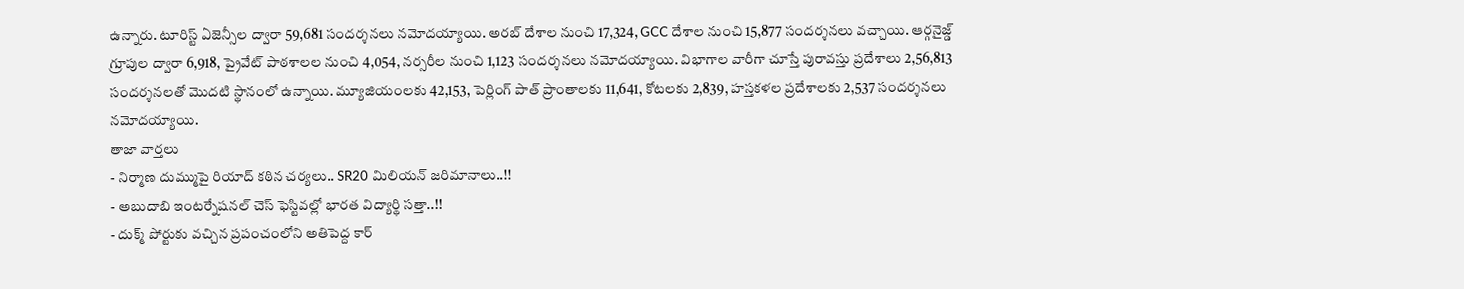ఉన్నారు. టూరిస్ట్ ఏజెన్సీల ద్వారా 59,681 సందర్శనలు నమోదయ్యాయి. అరబ్ దేశాల నుంచి 17,324, GCC దేశాల నుంచి 15,877 సందర్శనలు వచ్చాయి. ఆర్గనైజ్డ్ గ్రూపుల ద్వారా 6,918, ప్రైవేట్ పాఠశాలల నుంచి 4,054, నర్సరీల నుంచి 1,123 సందర్శనలు నమోదయ్యాయి. విభాగాల వారీగా చూస్తే పురావస్తు ప్రదేశాలు 2,56,813 సందర్శనలతో మొదటి స్థానంలో ఉన్నాయి. మ్యూజియంలకు 42,153, పెర్లింగ్ పాత్ ప్రాంతాలకు 11,641, కోటలకు 2,839, హస్తకళల ప్రదేశాలకు 2,537 సందర్శనలు నమోదయ్యాయి.
తాజా వార్తలు
- నిర్మాణ దుమ్ముపై రియాద్ కఠిన చర్యలు.. SR20 మిలియన్ జరిమానాలు..!!
- అబుదాబి ఇంటర్నేషనల్ చెస్ ఫెస్టివల్లో భారత విద్యార్థి సత్తా..!!
- దుక్మ్ పోర్టుకు వచ్చిన ప్రపంచంలోని అతిపెద్ద కార్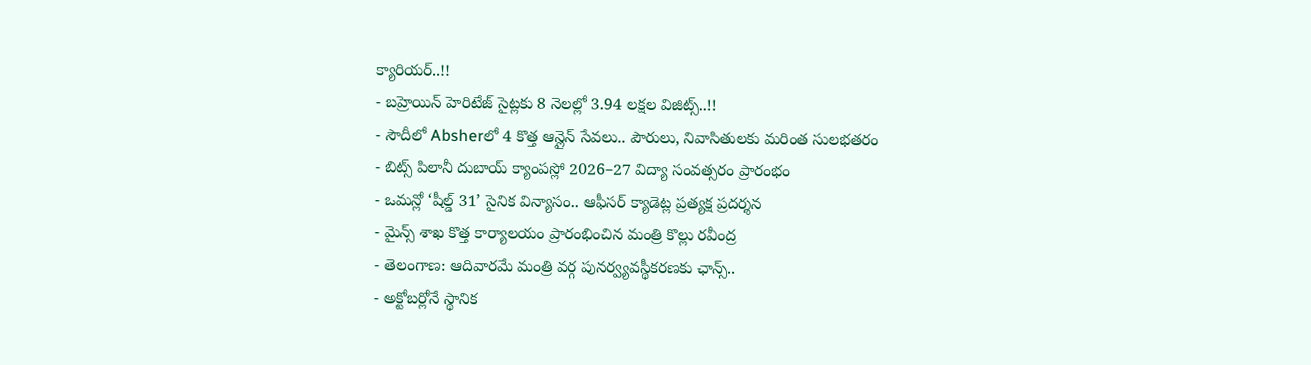క్యారియర్..!!
- బహ్రెయిన్ హెరిటేజ్ సైట్లకు 8 నెలల్లో 3.94 లక్షల విజిట్స్..!!
- సౌదీలో Absherలో 4 కొత్త ఆన్లైన్ సేవలు.. పౌరులు, నివాసితులకు మరింత సులభతరం
- బిట్స్ పిలానీ దుబాయ్ క్యాంపస్లో 2026–27 విద్యా సంవత్సరం ప్రారంభం
- ఒమన్లో ‘షీల్డ్ 31’ సైనిక విన్యాసం.. ఆఫీసర్ క్యాడెట్ల ప్రత్యక్ష ప్రదర్శన
- మైన్స్ శాఖ కొత్త కార్యాలయం ప్రారంభించిన మంత్రి కొల్లు రవీంద్ర
- తెలంగాణ: ఆదివారమే మంత్రి వర్గ పునర్వ్యవస్థీకరణకు ఛాన్స్..
- అక్టోబర్లోనే స్థానిక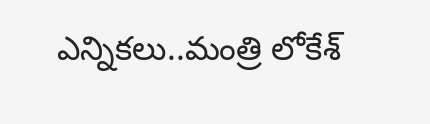ఎన్నికలు..మంత్రి లోకేశ్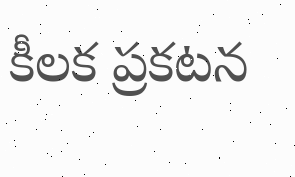కీలక ప్రకటన